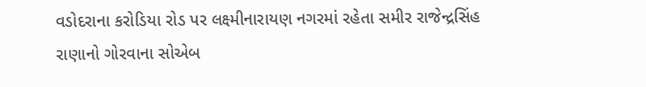વડોદરાના કરોડિયા રોડ પર લક્ષ્મીનારાયણ નગરમાં રહેતા સમીર રાજેન્દ્રસિંહ રાણાનો ગોરવાના સોએબ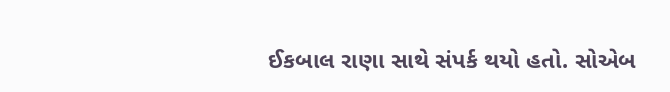ઈકબાલ રાણા સાથે સંપર્ક થયો હતો. સોએબ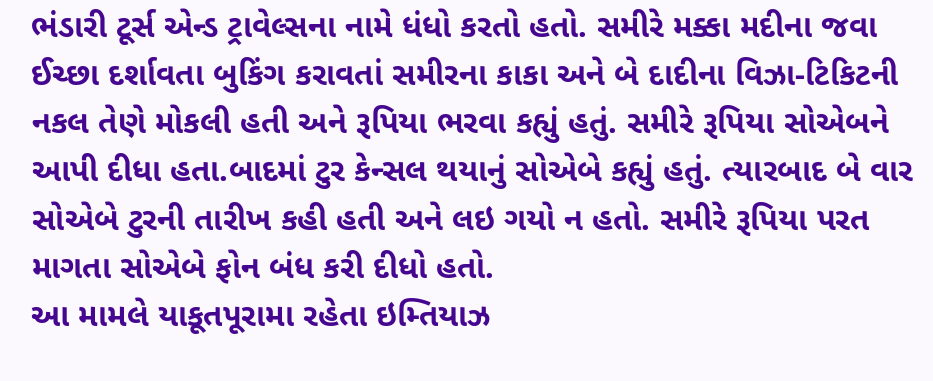ભંડારી ટૂર્સ એન્ડ ટ્રાવેલ્સના નામે ધંધો કરતો હતો. સમીરે મક્કા મદીના જવા ઈચ્છા દર્શાવતા બુકિંગ કરાવતાં સમીરના કાકા અને બે દાદીના વિઝા-ટિકિટની નકલ તેણે મોકલી હતી અને રૂપિયા ભરવા કહ્યું હતું. સમીરે રૂપિયા સોએબને આપી દીધા હતા.બાદમાં ટુર કેન્સલ થયાનું સોએબે કહ્યું હતું. ત્યારબાદ બે વાર સોએબે ટુરની તારીખ કહી હતી અને લઇ ગયો ન હતો. સમીરે રૂપિયા પરત માગતા સોએબે ફોન બંધ કરી દીધો હતો.
આ મામલે યાકૂતપૂરામા રહેતા ઇમ્તિયાઝ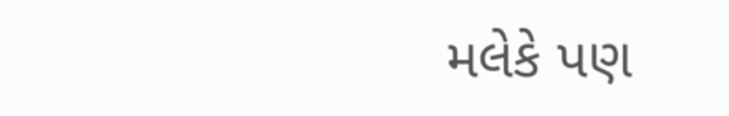મલેકે પણ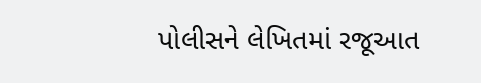પોલીસને લેખિતમાં રજૂઆત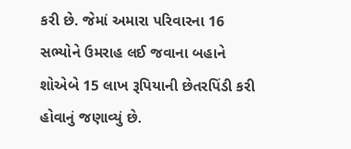કરી છે. જેમાં અમારા પરિવારના 16 સભ્યોને ઉમરાહ લઈ જવાના બહાને શોએબે 15 લાખ રૂપિયાની છેતરપિંડી કરી હોવાનું જણાવ્યું છે.